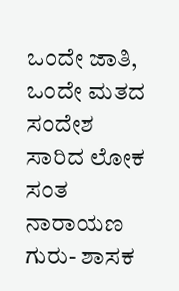ಒಂದೇ ಜಾತಿ, ಒಂದೇ ಮತದ ಸಂದೇಶ ಸಾರಿದ ಲೋಕ ಸಂತ ನಾರಾಯಣ ಗುರು- ಶಾಸಕ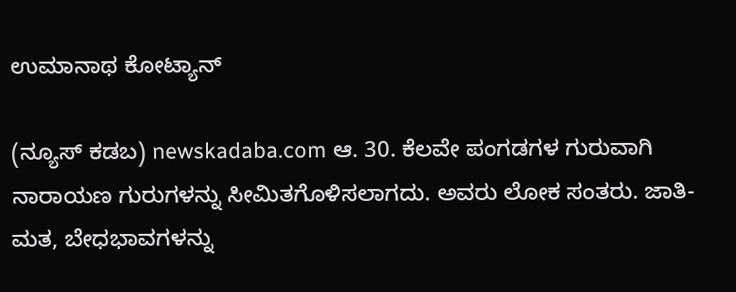ಉಮಾನಾಥ ಕೋಟ್ಯಾನ್

(ನ್ಯೂಸ್ ಕಡಬ) newskadaba.com ಆ. 30. ಕೆಲವೇ ಪಂಗಡಗಳ ಗುರುವಾಗಿ ನಾರಾಯಣ ಗುರುಗಳನ್ನು ಸೀಮಿತಗೊಳಿಸಲಾಗದು. ಅವರು ಲೋಕ ಸಂತರು. ಜಾತಿ- ಮತ, ಬೇಧಭಾವಗಳನ್ನು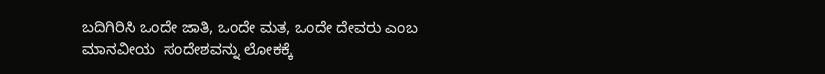ಬದಿಗಿರಿಸಿ ಒಂದೇ ಜಾತಿ, ಒಂದೇ ಮತ, ಒಂದೇ ದೇವರು ಎಂಬ ಮಾನವೀಯ  ಸಂದೇಶವನ್ನು ಲೋಕಕ್ಕೆ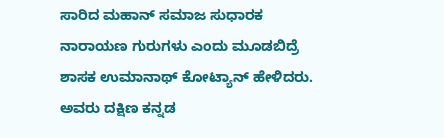ಸಾರಿದ ಮಹಾನ್ ಸಮಾಜ ಸುಧಾರಕ ನಾರಾಯಣ ಗುರುಗಳು ಎಂದು ಮೂಡಬಿದ್ರೆ ಶಾಸಕ ಉಮಾನಾಥ್ ಕೋಟ್ಯಾನ್ ಹೇಳಿದರು. ಅವರು ದಕ್ಷಿಣ ಕನ್ನಡ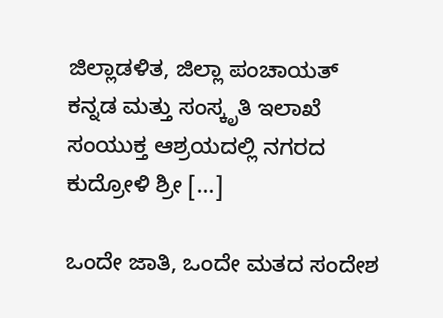ಜಿಲ್ಲಾಡಳಿತ, ಜಿಲ್ಲಾ ಪಂಚಾಯತ್ ಕನ್ನಡ ಮತ್ತು ಸಂಸ್ಕೃತಿ ಇಲಾಖೆ ಸಂಯುಕ್ತ ಆಶ್ರಯದಲ್ಲಿ ನಗರದ ಕುದ್ರೋಳಿ ಶ್ರೀ […]

ಒಂದೇ ಜಾತಿ, ಒಂದೇ ಮತದ ಸಂದೇಶ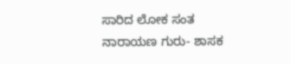ಸಾರಿದ ಲೋಕ ಸಂತ ನಾರಾಯಣ ಗುರು- ಶಾಸಕ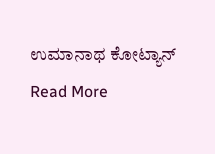ಉಮಾನಾಥ ಕೋಟ್ಯಾನ್ Read More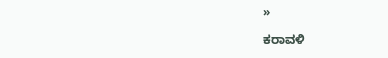»

ಕರಾವಳಿ